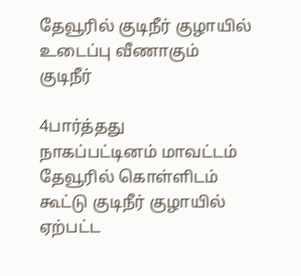தேவூரில் குடிநீர் குழாயில் உடைப்பு வீணாகும் குடிநீர்

4பார்த்தது
நாகப்பட்டினம் மாவட்டம் தேவூரில் கொள்ளிடம் கூட்டு குடிநீர் குழாயில் ஏற்பட்ட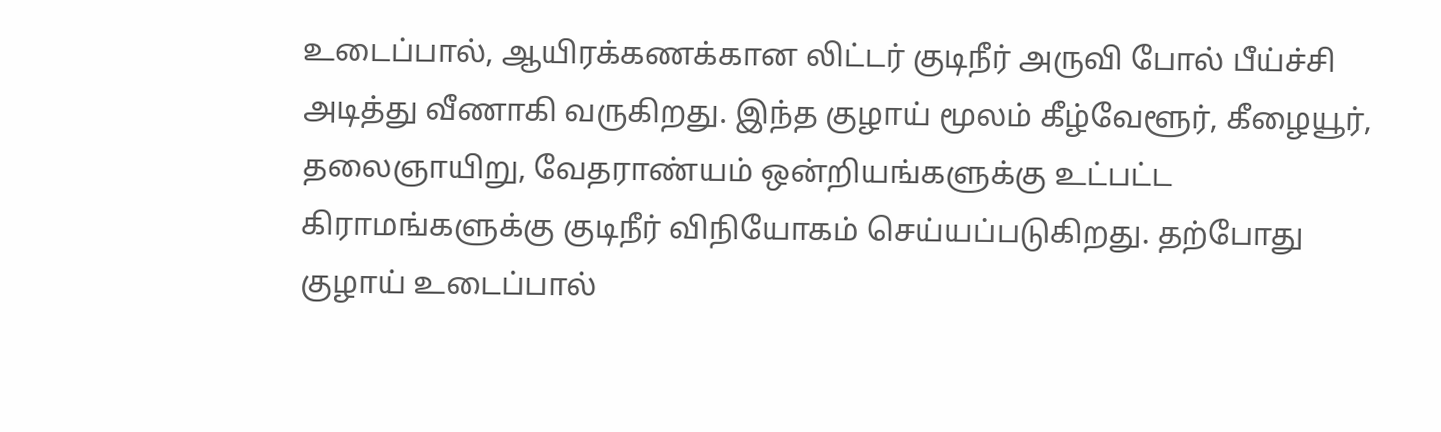உடைப்பால், ஆயிரக்கணக்கான லிட்டர் குடிநீர் அருவி போல் பீய்ச்சி அடித்து வீணாகி வருகிறது. இந்த குழாய் மூலம் கீழ்வேளூர், கீழையூர், தலைஞாயிறு, வேதராண்யம் ஒன்றியங்களுக்கு உட்பட்ட கிராமங்களுக்கு குடிநீர் விநியோகம் செய்யப்படுகிறது. தற்போது குழாய் உடைப்பால்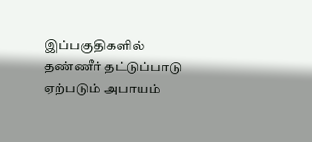இப்பகுதிகளில் தண்ணீர் தட்டுப்பாடு ஏற்படும் அபாயம்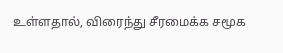உள்ளதால், விரைந்து சீரமைக்க சமூக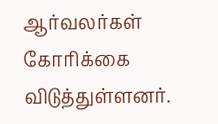ஆர்வலர்கள் கோரிக்கை விடுத்துள்ளனர்.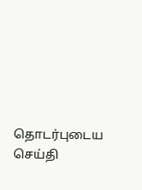தொடர்புடைய செய்தி